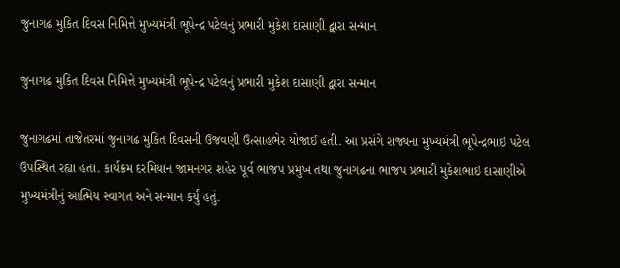જુનાગઢ મુકિત દિવસ નિમિત્તે મુખ્યમંત્રી ભૂપેન્દ્ર પટેલનું પ્રભારી મુકેશ દાસાણી દ્વારા સન્માન

જુનાગઢ મુકિત દિવસ નિમિત્તે મુખ્યમંત્રી ભૂપેન્દ્ર પટેલનું પ્રભારી મુકેશ દાસાણી દ્વારા સન્માન

જુનાગઢમાં તાજેતરમાં જુનાગઢ મુકિત દિવસની ઉજવણી ઉત્સાહભેર યોજાઈ હતી. આ પ્રસંગે રાજ્યના મુખ્યમંત્રી ભૂપેન્દ્રભાઇ પટેલ ઉપસ્થિત રહ્યા હતા. કાર્યક્રમ દરમિયાન જામનગર શહેર પૂર્વ ભાજપ પ્રમુખ તથા જુનાગઢના ભાજપ પ્રભારી મુકેશભાઇ દાસાણીએ મુખ્યમંત્રીનું આત્મિય સ્વાગત અને સન્માન કર્યું હતું.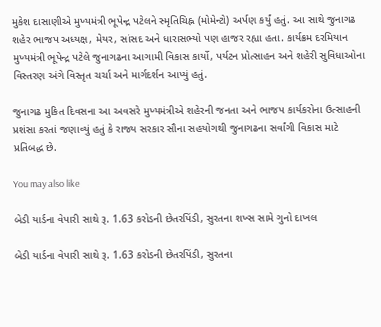મુકેશ દાસાણીએ મુખ્યમંત્રી ભૂપેન્દ્ર પટેલને સ્મૃતિચિહ્ન (મોમેન્ટો) અર્પણ કર્યું હતું. આ સાથે જુનાગઢ શહેર ભાજપ અધ્યક્ષ, મેયર, સાંસદ અને ધારાસભ્યો પણ હાજર રહ્યા હતા. કાર્યક્રમ દરમિયાન મુખ્યમંત્રી ભૂપેન્દ્ર પટેલે જુનાગઢના આગામી વિકાસ કાર્યો, પર્યટન પ્રોત્સાહન અને શહેરી સુવિધાઓના વિસ્તરણ અંગે વિસ્તૃત ચર્ચા અને માર્ગદર્શન આપ્યું હતું.

જુનાગઢ મુકિત દિવસના આ અવસરે મુખ્યમંત્રીએ શહેરની જનતા અને ભાજપ કાર્યકરોના ઉત્સાહની પ્રશંસા કરતાં જણાવ્યું હતું કે રાજ્ય સરકાર સૌના સહયોગથી જુનાગઢના સર્વાંગી વિકાસ માટે પ્રતિબદ્ધ છે.

You may also like

બેડી યાર્ડના વેપારી સાથે રૂ. 1.63 કરોડની છેતરપિંડી, સુરતના શખ્સ સામે ગુનો દાખલ

બેડી યાર્ડના વેપારી સાથે રૂ. 1.63 કરોડની છેતરપિંડી, સુરતના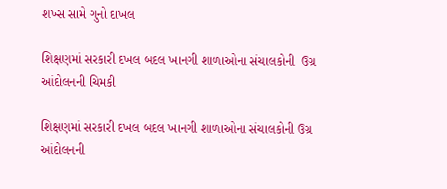શખ્સ સામે ગુનો દાખલ

શિક્ષણમાં સરકારી દખલ બદલ ખાનગી શાળાઓના સંચાલકોની  ઉગ્ર આંદોલનની ચિમકી

શિક્ષણમાં સરકારી દખલ બદલ ખાનગી શાળાઓના સંચાલકોની ઉગ્ર આંદોલનની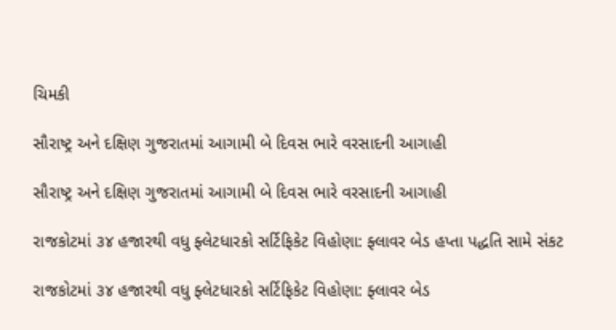ચિમકી

સૌરાષ્ટ્ર અને દક્ષિણ ગુજરાતમાં આગામી બે દિવસ ભારે વરસાદની આગાહી

સૌરાષ્ટ્ર અને દક્ષિણ ગુજરાતમાં આગામી બે દિવસ ભારે વરસાદની આગાહી

રાજકોટમાં ૩૪ હજારથી વધુ ફ્લેટધારકો સર્ટિફિકેટ વિહોણા: ફ્લાવર બેડ હપ્તા પદ્ધતિ સામે સંકટ

રાજકોટમાં ૩૪ હજારથી વધુ ફ્લેટધારકો સર્ટિફિકેટ વિહોણા: ફ્લાવર બેડ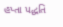હપ્તા પદ્ધતિ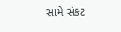સામે સંકટ